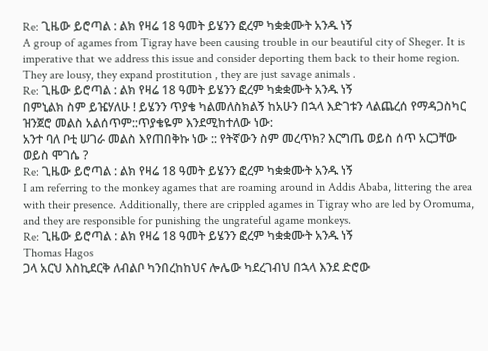Re: ጊዜው ይሮጣል : ልክ የዛሬ 18 ዓመት ይሄንን ፎረም ካቋቋሙት አንዱ ነኝ
A group of agames from Tigray have been causing trouble in our beautiful city of Sheger. It is imperative that we address this issue and consider deporting them back to their home region. They are lousy, they expand prostitution , they are just savage animals .
Re: ጊዜው ይሮጣል : ልክ የዛሬ 18 ዓመት ይሄንን ፎረም ካቋቋሙት አንዱ ነኝ
በምኒልክ ስም ይዤሃለሁ ! ይሄንን ጥያቄ ካልመለስክልኝ ከአሁን በኋላ እድገቱን ላልጨረሰ የማዳጋስካር ዝንጀሮ መልስ አልሰጥም::ጥያቄዬም እንደሚከተለው ነው:
አንተ ባለ ቦቲ ሠገራ መልስ እየጠበቅኩ ነው :: የትኛውን ስም መረጥክ? እርግጤ ወይስ ሰጥ አርጋቸው ወይስ ሞገሴ ?
Re: ጊዜው ይሮጣል : ልክ የዛሬ 18 ዓመት ይሄንን ፎረም ካቋቋሙት አንዱ ነኝ
I am referring to the monkey agames that are roaming around in Addis Ababa, littering the area with their presence. Additionally, there are crippled agames in Tigray who are led by Oromuma, and they are responsible for punishing the ungrateful agame monkeys.
Re: ጊዜው ይሮጣል : ልክ የዛሬ 18 ዓመት ይሄንን ፎረም ካቋቋሙት አንዱ ነኝ
Thomas Hagos
ጋላ አርህ እስኪደርቅ ለብልቦ ካንበረከከህና ሎሌው ካደረገብህ በኋላ እንደ ድሮው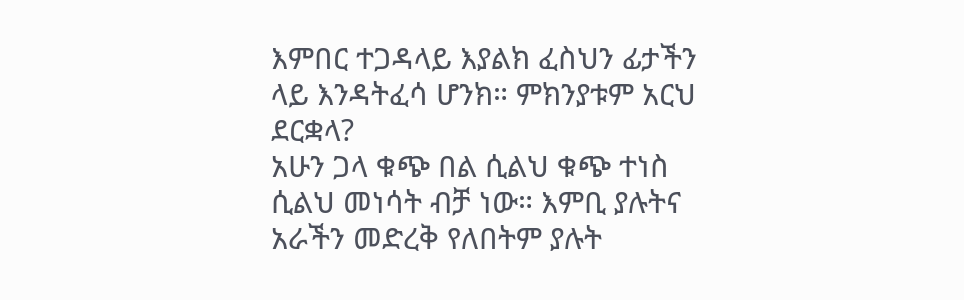እምበር ተጋዳላይ እያልክ ፈስህን ፊታችን ላይ እንዳትፈሳ ሆንክ። ምክንያቱም አርህ ደርቋላ?
አሁን ጋላ ቁጭ በል ሲልህ ቁጭ ተነስ ሲልህ መነሳት ብቻ ነው። እምቢ ያሉትና አራችን መድረቅ የለበትም ያሉት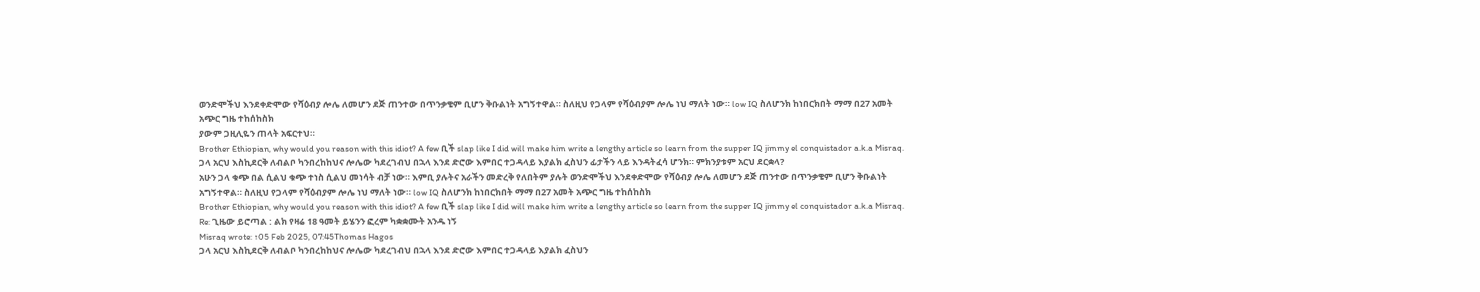ወንድሞችህ እንደቀድሞው የሻዕብያ ሎሌ ለመሆን ደጅ ጠንተው በጥንቃቄም ቢሆን ቅቡልነት አግኝተዋል። ስለዚህ የጋላም የሻዕብያም ሎሌ ነህ ማለት ነው። low IQ ስለሆንክ ከነበርክበት ማማ በ27 አመት አጭር ግዜ ተከሰከስክ
ያውም ጋዚሊዬን ጠላት አፍርተህ።
Brother Ethiopian, why would you reason with this idiot? A few ቢች slap like I did will make him write a lengthy article so learn from the supper IQ jimmy el conquistador a.k.a Misraq.
ጋላ አርህ እስኪደርቅ ለብልቦ ካንበረከከህና ሎሌው ካደረገብህ በኋላ እንደ ድሮው እምበር ተጋዳላይ እያልክ ፈስህን ፊታችን ላይ እንዳትፈሳ ሆንክ። ምክንያቱም አርህ ደርቋላ?
አሁን ጋላ ቁጭ በል ሲልህ ቁጭ ተነስ ሲልህ መነሳት ብቻ ነው። እምቢ ያሉትና አራችን መድረቅ የለበትም ያሉት ወንድሞችህ እንደቀድሞው የሻዕብያ ሎሌ ለመሆን ደጅ ጠንተው በጥንቃቄም ቢሆን ቅቡልነት አግኝተዋል። ስለዚህ የጋላም የሻዕብያም ሎሌ ነህ ማለት ነው። low IQ ስለሆንክ ከነበርክበት ማማ በ27 አመት አጭር ግዜ ተከሰከስክ
Brother Ethiopian, why would you reason with this idiot? A few ቢች slap like I did will make him write a lengthy article so learn from the supper IQ jimmy el conquistador a.k.a Misraq.
Re: ጊዜው ይሮጣል : ልክ የዛሬ 18 ዓመት ይሄንን ፎረም ካቋቋሙት አንዱ ነኝ
Misraq wrote: ↑05 Feb 2025, 07:45Thomas Hagos
ጋላ አርህ እስኪደርቅ ለብልቦ ካንበረከከህና ሎሌው ካደረገብህ በኋላ እንደ ድሮው እምበር ተጋዳላይ እያልክ ፈስህን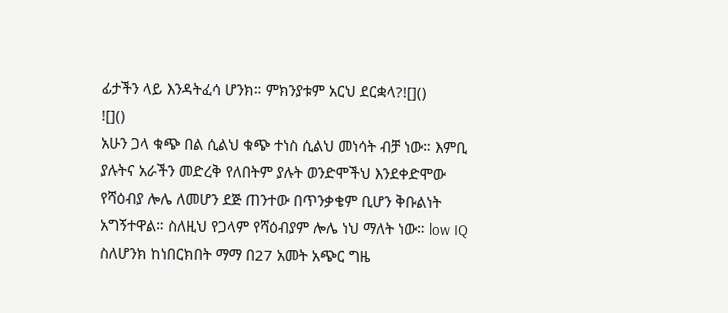ፊታችን ላይ እንዳትፈሳ ሆንክ። ምክንያቱም አርህ ደርቋላ?![]()
![]()
አሁን ጋላ ቁጭ በል ሲልህ ቁጭ ተነስ ሲልህ መነሳት ብቻ ነው። እምቢ ያሉትና አራችን መድረቅ የለበትም ያሉት ወንድሞችህ እንደቀድሞው የሻዕብያ ሎሌ ለመሆን ደጅ ጠንተው በጥንቃቄም ቢሆን ቅቡልነት አግኝተዋል። ስለዚህ የጋላም የሻዕብያም ሎሌ ነህ ማለት ነው። low IQ ስለሆንክ ከነበርክበት ማማ በ27 አመት አጭር ግዜ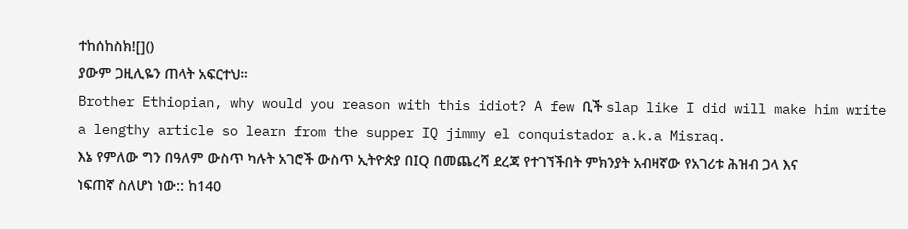ተከሰከስክ![]()
ያውም ጋዚሊዬን ጠላት አፍርተህ።
Brother Ethiopian, why would you reason with this idiot? A few ቢች slap like I did will make him write a lengthy article so learn from the supper IQ jimmy el conquistador a.k.a Misraq.
እኔ የምለው ግን በዓለም ውስጥ ካሉት አገሮች ውስጥ ኢትዮጵያ በIQ በመጨረሻ ደረጃ የተገኘችበት ምክንያት አብዛኛው የአገሪቱ ሕዝብ ጋላ እና ነፍጠኛ ስለሆነ ነው:: ከ140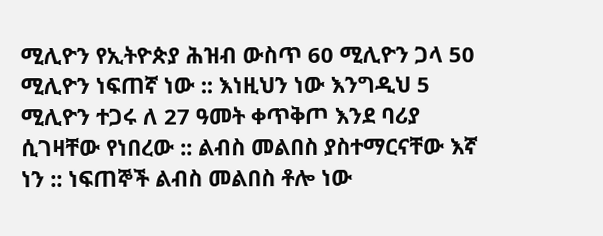ሚሊዮን የኢትዮጵያ ሕዝብ ውስጥ 60 ሚሊዮን ጋላ 50 ሚሊዮን ነፍጠኛ ነው :: እነዚህን ነው እንግዲህ 5 ሚሊዮን ተጋሩ ለ 27 ዓመት ቀጥቅጦ እንደ ባሪያ ሲገዛቸው የነበረው :: ልብስ መልበስ ያስተማርናቸው እኛ ነን :: ነፍጠኞች ልብስ መልበስ ቶሎ ነው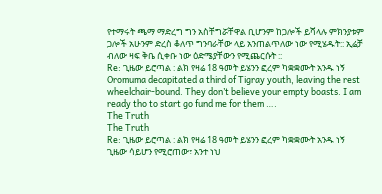የተማሩት ጫማ ማድረግ ግን አስቸግሯቸዋል ቢሆንም ከጋሎች ይሻላሉ ምክንያቱም ጋሎች አሁንም ድረስ ቆለጥ ግንባራቸው ላይ አንጠልጥለው ነው የሚሄዱት:: ኢሬቻ ብለው ዛፍ ቅቤ ሲቀቡ ነው ዕድሜያቸውን የሚጨርሱት ::
Re: ጊዜው ይሮጣል : ልክ የዛሬ 18 ዓመት ይሄንን ፎረም ካቋቋሙት አንዱ ነኝ
Oromuma decapitated a third of Tigray youth, leaving the rest wheelchair-bound. They don’t believe your empty boasts. I am ready tho to start go fund me for them ….
The Truth
The Truth
Re: ጊዜው ይሮጣል : ልክ የዛሬ 18 ዓመት ይሄንን ፎረም ካቋቋሙት አንዱ ነኝ
ጊዜው ሳይሆን የሚሮጠው፣ አንተ ነህ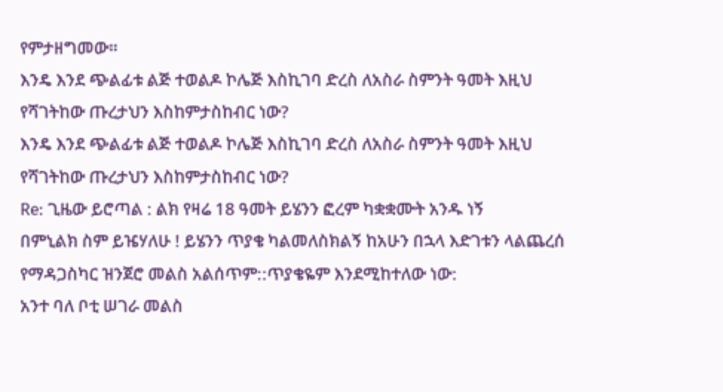የምታዘግመው።
እንዴ እንደ ጭልፊቱ ልጅ ተወልዶ ኮሌጅ እስኪገባ ድረስ ለአስራ ስምንት ዓመት እዚህ የሻገትከው ጡረታህን እስከምታስከብር ነው?
እንዴ እንደ ጭልፊቱ ልጅ ተወልዶ ኮሌጅ እስኪገባ ድረስ ለአስራ ስምንት ዓመት እዚህ የሻገትከው ጡረታህን እስከምታስከብር ነው?
Re: ጊዜው ይሮጣል : ልክ የዛሬ 18 ዓመት ይሄንን ፎረም ካቋቋሙት አንዱ ነኝ
በምኒልክ ስም ይዤሃለሁ ! ይሄንን ጥያቄ ካልመለስክልኝ ከአሁን በኋላ እድገቱን ላልጨረሰ የማዳጋስካር ዝንጀሮ መልስ አልሰጥም::ጥያቄዬም እንደሚከተለው ነው:
አንተ ባለ ቦቲ ሠገራ መልስ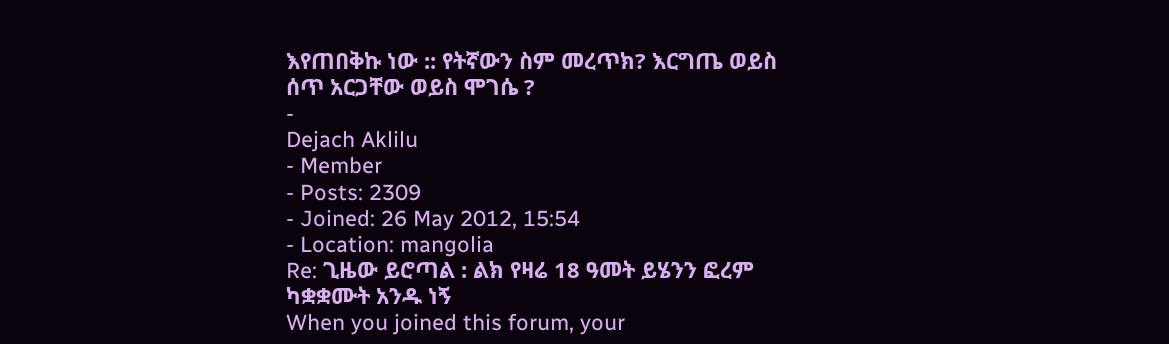እየጠበቅኩ ነው :: የትኛውን ስም መረጥክ? እርግጤ ወይስ ሰጥ አርጋቸው ወይስ ሞገሴ ?
-
Dejach Aklilu
- Member
- Posts: 2309
- Joined: 26 May 2012, 15:54
- Location: mangolia
Re: ጊዜው ይሮጣል : ልክ የዛሬ 18 ዓመት ይሄንን ፎረም ካቋቋሙት አንዱ ነኝ
When you joined this forum, your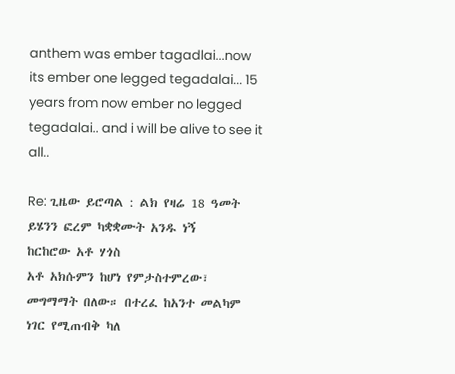anthem was ember tagadlai...now its ember one legged tegadalai... 15 years from now ember no legged tegadalai.. and i will be alive to see it all..

Re: ጊዜው ይሮጣል : ልክ የዛሬ 18 ዓመት ይሄንን ፎረም ካቋቋሙት አንዱ ነኝ
ከርከሮው አቶ ሃጎስ
አቶ አክሱምን ከሆነ የምታስተምረው፣ መግማማት በለው። በተረፈ ከአንተ መልካም ነገር የሚጠብቅ ካለ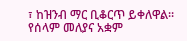፣ ከዝንብ ማር ቢቆርጥ ይቀለዋል።
የሰላም መለያና አቋም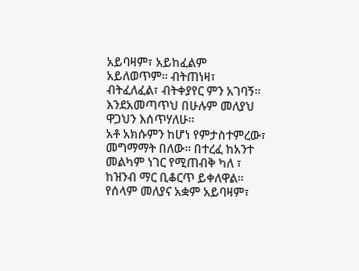አይባዛም፣ አይከፈልም አይለወጥም። ብትጠነዛ፣ ብትፈለፈል፣ ብትቀያየር ምን አገባኝ። እንደአመጣጥህ በሁሉም መለያህ ዋጋህን እሰጥሃለሁ።
አቶ አክሱምን ከሆነ የምታስተምረው፣ መግማማት በለው። በተረፈ ከአንተ መልካም ነገር የሚጠብቅ ካለ ፣ ከዝንብ ማር ቢቆርጥ ይቀለዋል።
የሰላም መለያና አቋም አይባዛም፣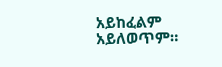አይከፈልም አይለወጥም።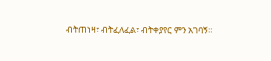ብትጠነዛ፣ ብትፈለፈል፣ ብትቀያየር ምን አገባኝ።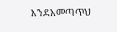እንደአመጣጥህ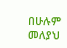በሁሉም መለያህ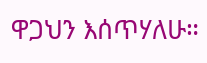ዋጋህን እሰጥሃለሁ።